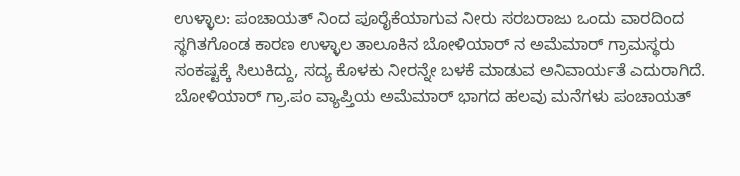ಉಳ್ಳಾಲ: ಪಂಚಾಯತ್ ನಿಂದ ಪೂರೈಕೆಯಾಗುವ ನೀರು ಸರಬರಾಜು ಒಂದು ವಾರದಿಂದ ಸ್ಥಗಿತಗೊಂಡ ಕಾರಣ ಉಳ್ಳಾಲ ತಾಲೂಕಿನ ಬೋಳಿಯಾರ್ ನ ಅಮೆಮಾರ್ ಗ್ರಾಮಸ್ಥರು ಸಂಕಷ್ಟಕ್ಕೆ ಸಿಲುಕಿದ್ದು, ಸದ್ಯ ಕೊಳಕು ನೀರನ್ನೇ ಬಳಕೆ ಮಾಡುವ ಅನಿವಾರ್ಯತೆ ಎದುರಾಗಿದೆ.
ಬೋಳಿಯಾರ್ ಗ್ರಾ.ಪಂ ವ್ಯಾಪ್ತಿಯ ಅಮೆಮಾರ್ ಭಾಗದ ಹಲವು ಮನೆಗಳು ಪಂಚಾಯತ್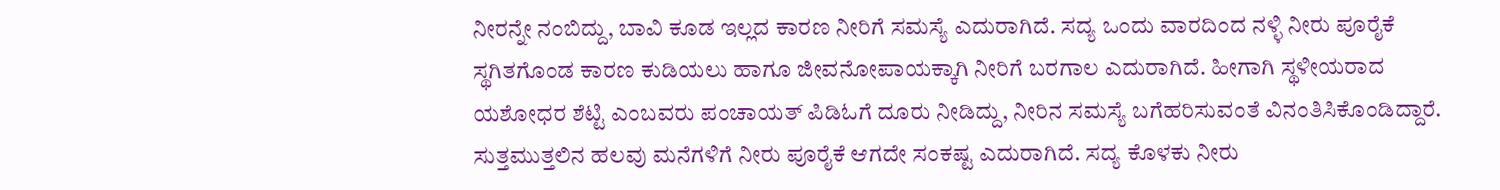ನೀರನ್ನೇ ನಂಬಿದ್ದು, ಬಾವಿ ಕೂಡ ಇಲ್ಲದ ಕಾರಣ ನೀರಿಗೆ ಸಮಸ್ಯೆ ಎದುರಾಗಿದೆ. ಸದ್ಯ ಒಂದು ವಾರದಿಂದ ನಳ್ಳಿ ನೀರು ಪೂರೈಕೆ ಸ್ಥಗಿತಗೊಂಡ ಕಾರಣ ಕುಡಿಯಲು ಹಾಗೂ ಜೀವನೋಪಾಯಕ್ಕಾಗಿ ನೀರಿಗೆ ಬರಗಾಲ ಎದುರಾಗಿದೆ. ಹೀಗಾಗಿ ಸ್ಥಳೀಯರಾದ ಯಶೋಧರ ಶೆಟ್ಟಿ ಎಂಬವರು ಪಂಚಾಯತ್ ಪಿಡಿಓಗೆ ದೂರು ನೀಡಿದ್ದು, ನೀರಿನ ಸಮಸ್ಯೆ ಬಗೆಹರಿಸುವಂತೆ ವಿನಂತಿಸಿಕೊಂಡಿದ್ದಾರೆ. ಸುತ್ತಮುತ್ತಲಿನ ಹಲವು ಮನೆಗಳಿಗೆ ನೀರು ಪೂರೈಕೆ ಆಗದೇ ಸಂಕಷ್ಟ ಎದುರಾಗಿದೆ. ಸದ್ಯ ಕೊಳಕು ನೀರು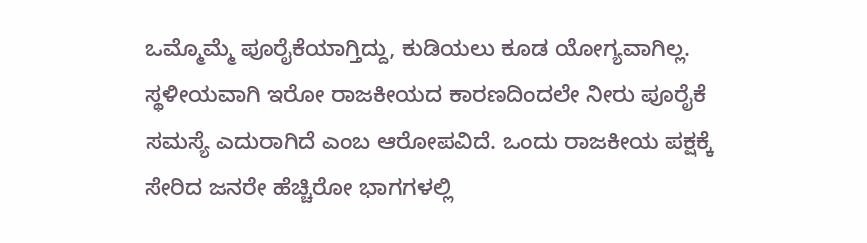ಒಮ್ಮೊಮ್ಮೆ ಪೂರೈಕೆಯಾಗ್ತಿದ್ದು, ಕುಡಿಯಲು ಕೂಡ ಯೋಗ್ಯವಾಗಿಲ್ಲ. ಸ್ಥಳೀಯವಾಗಿ ಇರೋ ರಾಜಕೀಯದ ಕಾರಣದಿಂದಲೇ ನೀರು ಪೂರೈಕೆ ಸಮಸ್ಯೆ ಎದುರಾಗಿದೆ ಎಂಬ ಆರೋಪವಿದೆ. ಒಂದು ರಾಜಕೀಯ ಪಕ್ಷಕ್ಕೆ ಸೇರಿದ ಜನರೇ ಹೆಚ್ಚಿರೋ ಭಾಗಗಳಲ್ಲಿ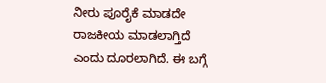ನೀರು ಪೂರೈಕೆ ಮಾಡದೇ ರಾಜಕೀಯ ಮಾಡಲಾಗ್ತಿದೆ ಎಂದು ದೂರಲಾಗಿದೆ. ಈ ಬಗ್ಗೆ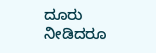ದೂರು ನೀಡಿದರೂ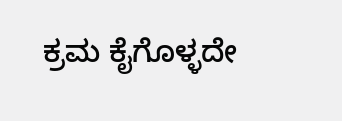ಕ್ರಮ ಕೈಗೊಳ್ಳದೇ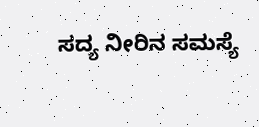ಸದ್ಯ ನೀರಿನ ಸಮಸ್ಯೆ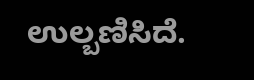ಉಲ್ಬಣಿಸಿದೆ.